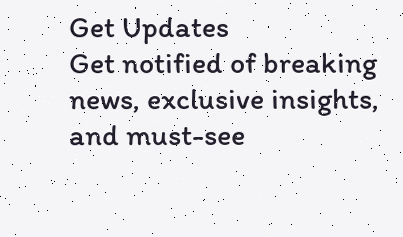Get Updates
Get notified of breaking news, exclusive insights, and must-see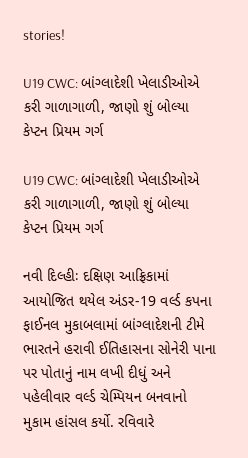stories!

U19 CWC: બાંગ્લાદેશી ખેલાડીઓએ કરી ગાળાગાળી, જાણો શું બોલ્યા કેપ્ટન પ્રિયમ ગર્ગ

U19 CWC: બાંગ્લાદેશી ખેલાડીઓએ કરી ગાળાગાળી, જાણો શું બોલ્યા કેપ્ટન પ્રિયમ ગર્ગ

નવી દિલ્હીઃ દક્ષિણ આફ્રિકામાં આયોજિત થયેલ અંડર-19 વર્લ્ડ કપના ફાઈનલ મુકાબલામાં બાંગ્લાદેશની ટીમે ભારતને હરાવી ઈતિહાસના સોનેરી પાના પર પોતાનું નામ લખી દીધું અને પહેલીવાર વર્લ્ડ ચેમ્પિયન બનવાનો મુકામ હાંસલ કર્યો. રવિવારે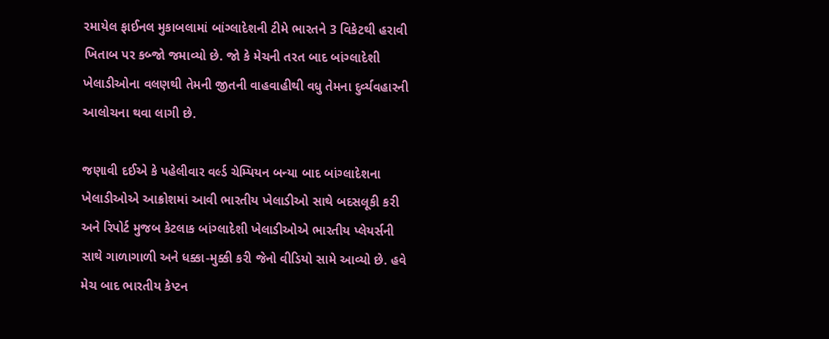રમાયેલ ફાઈનલ મુકાબલામાં બાંગ્લાદેશની ટીમે ભારતને 3 વિકેટથી હરાવી ખિતાબ પર કબ્જો જમાવ્યો છે. જો કે મેચની તરત બાદ બાંગ્લાદેશી ખેલાડીઓના વલણથી તેમની જીતની વાહવાહીથી વધુ તેમના દુર્વ્યવહારની આલોચના થવા લાગી છે.

જણાવી દઈએ કે પહેલીવાર વર્લ્ડ ચેમ્પિયન બન્યા બાદ બાંગ્લાદેશના ખેલાડીઓએ આક્રોશમાં આવી ભારતીય ખેલાડીઓ સાથે બદસલૂકી કરી અને રિપોર્ટ મુજબ કેટલાક બાંગ્લાદેશી ખેલાડીઓએ ભારતીય પ્લેયર્સની સાથે ગાળાગાળી અને ધક્કા-મુક્કી કરી જેનો વીડિયો સામે આવ્યો છે. હવે મેચ બાદ ભારતીય કેપ્ટન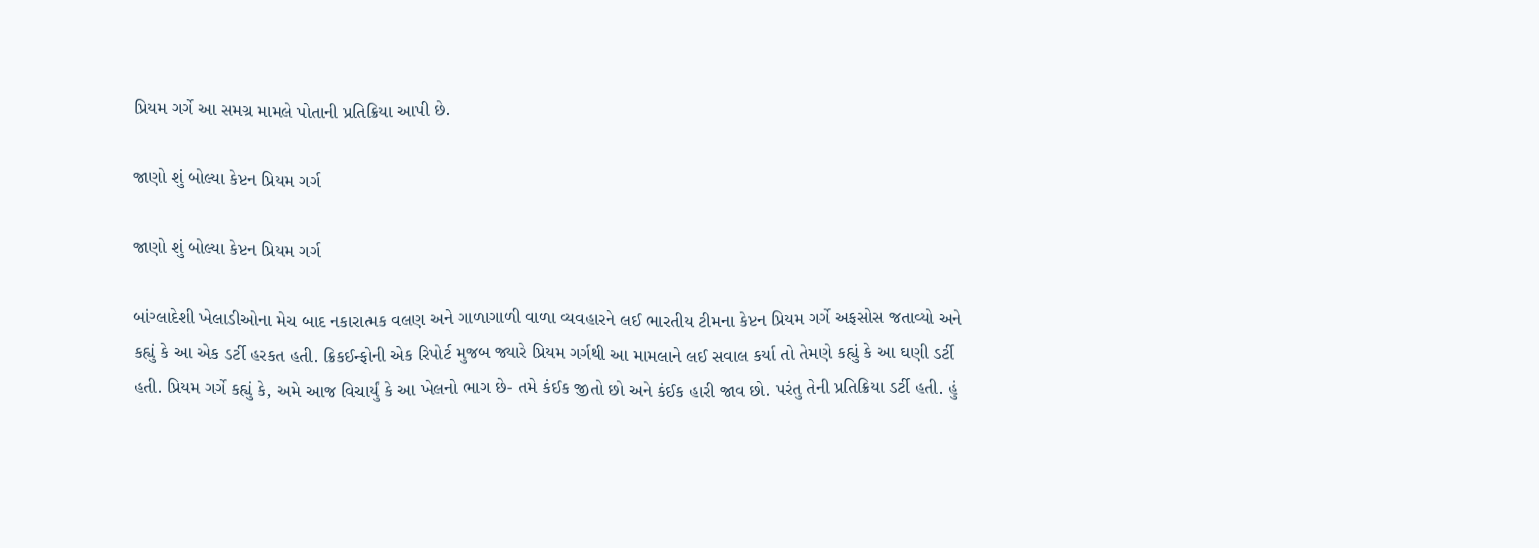પ્રિયમ ગર્ગે આ સમગ્ર મામલે પોતાની પ્રતિક્રિયા આપી છે.

જાણો શું બોલ્યા કેપ્ટન પ્રિયમ ગર્ગ

જાણો શું બોલ્યા કેપ્ટન પ્રિયમ ગર્ગ

બાંગ્લાદેશી ખેલાડીઓના મેચ બાદ નકારાત્મક વલણ અને ગાળાગાળી વાળા વ્યવહારને લઈ ભારતીય ટીમના કેપ્ટન પ્રિયમ ગર્ગે અફસોસ જતાવ્યો અને કહ્યું કે આ એક ડર્ટી હરકત હતી. ક્રિકઈન્ફોની એક રિપોર્ટ મુજબ જ્યારે પ્રિયમ ગર્ગથી આ મામલાને લઈ સવાલ કર્યા તો તેમણે કહ્યું કે આ ઘણી ડર્ટી હતી. પ્રિયમ ગર્ગે કહ્યું કે, અમે આજ વિચાર્યું કે આ ખેલનો ભાગ છે- તમે કંઈક જીતો છો અને કંઈક હારી જાવ છો. પરંતુ તેની પ્રતિક્રિયા ડર્ટી હતી. હું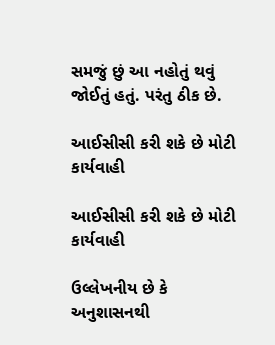સમજું છું આ નહોતું થવું જોઈતું હતું. પરંતુ ઠીક છે.

આઈસીસી કરી શકે છે મોટી કાર્યવાહી

આઈસીસી કરી શકે છે મોટી કાર્યવાહી

ઉલ્લેખનીય છે કે અનુશાસનથી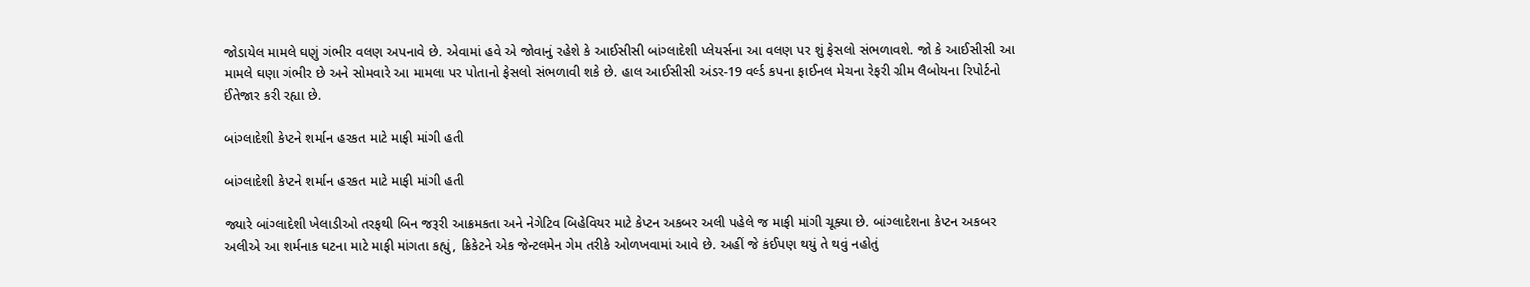જોડાયેલ મામલે ઘણું ગંભીર વલણ અપનાવે છે. એવામાં હવે એ જોવાનું રહેશે કે આઈસીસી બાંગ્લાદેશી પ્લેયર્સના આ વલણ પર શું ફેસલો સંભળાવશે. જો કે આઈસીસી આ મામલે ઘણા ગંભીર છે અને સોમવારે આ મામલા પર પોતાનો ફેસલો સંભળાવી શકે છે. હાલ આઈસીસી અંડર-19 વર્લ્ડ કપના ફાઈનલ મેચના રેફરી ગ્રીમ લૈબોયના રિપોર્ટનો ઈંતેજાર કરી રહ્યા છે.

બાંગ્લાદેશી કેપ્ટને શર્માન હરકત માટે માફી માંગી હતી

બાંગ્લાદેશી કેપ્ટને શર્માન હરકત માટે માફી માંગી હતી

જ્યારે બાંગ્લાદેશી ખેલાડીઓ તરફથી બિન જરૂરી આક્રમકતા અને નેગેટિવ બિહેવિયર માટે કેપ્ટન અકબર અલી પહેલે જ માફી માંગી ચૂક્યા છે. બાંગ્લાદેશના કેપ્ટન અકબર અલીએ આ શર્મનાક ઘટના માટે માફી માંગતા કહ્યું, ક્રિકેટને એક જેન્ટલમેન ગેમ તરીકે ઓળખવામાં આવે છે. અહીં જે કંઈપણ થયું તે થવું નહોતું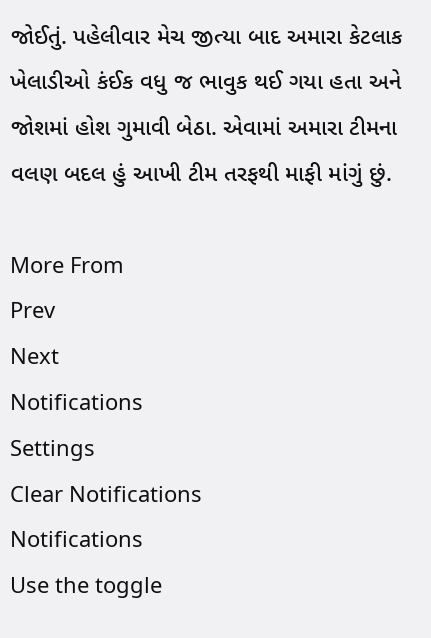જોઈતું. પહેલીવાર મેચ જીત્યા બાદ અમારા કેટલાક ખેલાડીઓ કંઈક વધુ જ ભાવુક થઈ ગયા હતા અને જોશમાં હોશ ગુમાવી બેઠા. એવામાં અમારા ટીમના વલણ બદલ હું આખી ટીમ તરફથી માફી માંગું છું.

More From
Prev
Next
Notifications
Settings
Clear Notifications
Notifications
Use the toggle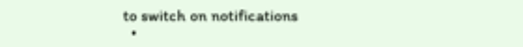to switch on notifications
  •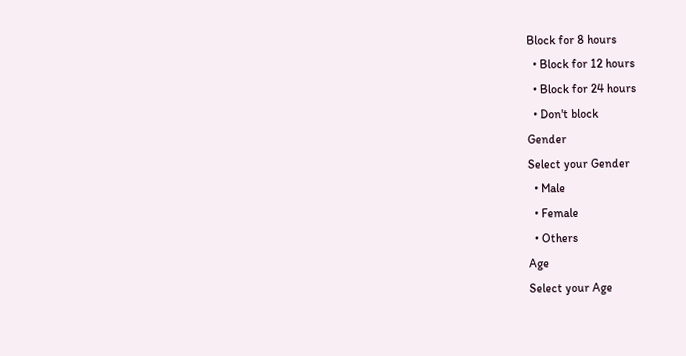Block for 8 hours
  • Block for 12 hours
  • Block for 24 hours
  • Don't block
Gender
Select your Gender
  • Male
  • Female
  • Others
Age
Select your Age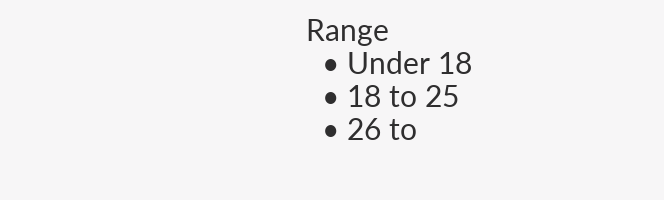Range
  • Under 18
  • 18 to 25
  • 26 to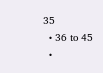35
  • 36 to 45
  •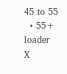45 to 55
  • 55+
loader
X